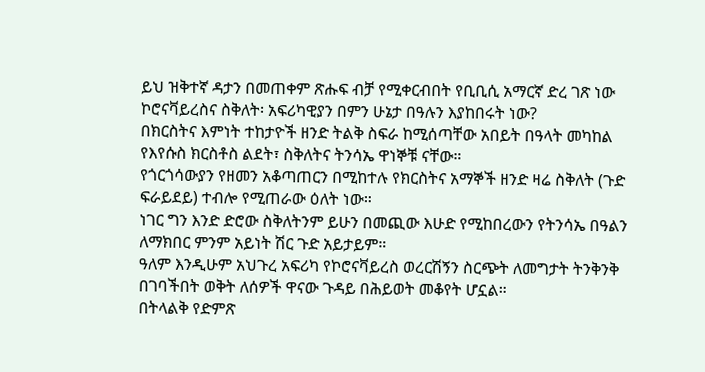ይህ ዝቅተኛ ዳታን በመጠቀም ጽሑፍ ብቻ የሚቀርብበት የቢቢሲ አማርኛ ድረ ገጽ ነው
ኮሮናቫይረስና ስቅለት፡ አፍሪካዊያን በምን ሁኔታ በዓሉን እያከበሩት ነው?
በክርስትና እምነት ተከታዮች ዘንድ ትልቅ ስፍራ ከሚሰጣቸው አበይት በዓላት መካከል የእየሱስ ክርስቶስ ልደት፣ ስቅለትና ትንሳኤ ዋነኞቹ ናቸው።
የጎርጎሳውያን የዘመን አቆጣጠርን በሚከተሉ የክርስትና አማኞች ዘንድ ዛሬ ስቅለት (ጉድ ፍራይደይ) ተብሎ የሚጠራው ዕለት ነው።
ነገር ግን እንድ ድሮው ስቅለትንም ይሁን በመጪው እሁድ የሚከበረውን የትንሳኤ በዓልን ለማክበር ምንም አይነት ሽር ጉድ አይታይም።
ዓለም እንዲሁም አህጉረ አፍሪካ የኮሮናቫይረስ ወረርሽኝን ስርጭት ለመግታት ትንቅንቅ በገባችበት ወቅት ለሰዎች ዋናው ጉዳይ በሕይወት መቆየት ሆኗል።
በትላልቅ የድምጽ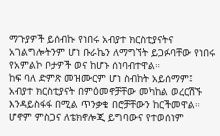ማጉያዎች ይሰብኩ የነበሩ አብያተ ክርስቲያናትና አገልግሎትንም ሆነ ቡራኬን ለማግኘት ይጋፉባቸው የነበሩ የአምልኮ ቦታዎች ወና ከሆኑ ሰነባብተዋል።
ከፍ ባለ ድምጽ መዝሙርም ሆነ ስብከት አይሰማም፤ አብያተ ክርስቲያናት በምዕመኖቻቸው መካከል ወረርሽኙ እንዳይስፋፋ በሚል ጥንቃቄ በሮቻቸውን ከርችመዋል።
ሆኖም ምስጋና ለቴክኖሎጂ ይግባውና የተወሰነም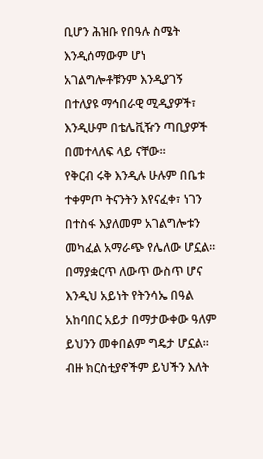ቢሆን ሕዝቡ የበዓሉ ስሜት እንዲሰማውም ሆነ አገልግሎቶቹንም እንዲያገኝ በተለያዩ ማኅበራዊ ሚዲያዎች፣ እንዲሁም በቴሌቪዥን ጣቢያዎች በመተላለፍ ላይ ናቸው።
የቅርብ ሩቅ እንዲሉ ሁሉም በቤቱ ተቀምጦ ትናንትን እየናፈቀ፣ ነገን በተስፋ እያለመም አገልግሎቱን መካፈል አማራጭ የሌለው ሆኗል።
በማያቋርጥ ለውጥ ውስጥ ሆና እንዲህ አይነት የትንሳኤ በዓል አከባበር አይታ በማታውቀው ዓለም ይህንን መቀበልም ግዴታ ሆኗል። ብዙ ክርስቲያኖችም ይህችን እለት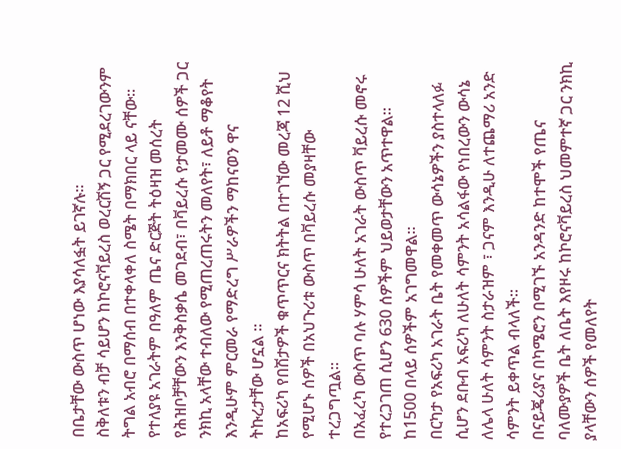በቤታቸው ውስጥ ሆነው እያሳለፏት ይገኛሉ።
ስቅለቱን ብቻ ሳይሆን ከኮሮናቫይረስ ወረርሽኝ ጋር የሚደረገውንም ትግል አብሮ በማሰብ በተቀላቀለ ስሜት በማክበር ላይ ናቸው።
የተለያዩ አገራትም በዓለም ጤና ድርጅት ትዕዛዝ መሰረት የሕዝቦቻቸውን እንቅስቃሴ መገደብ፣ በቫይረሱ የታመሙ ሰዎች ጋር ንክኪ አላቸው ተብለው የሚጠረጠሩትን መለየት፣ ለይቶ ማቆየት እንዲሁም ምርመራ የማድረግ ሥራዎችን ማከናወን ዋና ትኩረታቸው ሆኗል ።
ከአፍሪካ የበሽታዎች ቁጥጥርና ክትትል በተገኘው መረጃ 12 ሺህ የሚሆኑ ሰዎች በአህጉሪቱ ውስጥ በቫይረሱ መያዛቸው ተረጋግጧል።
በአፈረካ ውስጥ ባሉ ሃምሳ ሁለት አገራት ውስጥ ቫይረሱ መኖሩ የተረጋገጠ ሲሆን 630 ሰዎችም ህይወታቸውን አጥተዋል። ከ1500 በላይ ሰዎችም አገግመዋል።
በርካታ የአፍሪካ አገራት ቤት የመቀመጥ ውሳኔዎችን ያስተላለፉ ሲሆን ደቡብ አፍሪካ ለሁለት ሳምንት አሳልፋው የነበረውን ውሳኔ ለሌላ ሁለት ሳምንት ስታራዝም ፣ ጋናም እንዲሁ ለተጨማሪ አንድ ሳምንት ይቀጥል ብላለች።
በናይጄሪያና በካሜሮን በሚገኙ አንዳንድ ከተሞች የጤና ባለሙያዎች ቤት ለቤት እየዞሩ ከኮሮናቫይረስ ህመምተኛ ጋር ንክኪ ያላቸውን ሰዎች የመለየት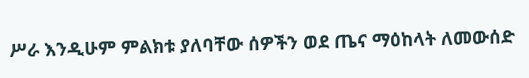ሥራ እንዲሁም ምልክቱ ያለባቸው ሰዎችን ወደ ጤና ማዕከላት ለመውሰድ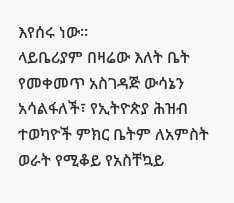እየሰሩ ነው።
ላይቤሪያም በዛሬው እለት ቤት የመቀመጥ አስገዳጅ ውሳኔን አሳልፋለች፣ የኢትዮጵያ ሕዝብ ተወካዮች ምክር ቤትም ለአምስት ወራት የሚቆይ የአስቸኳይ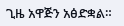ጊዜ አዋጅን አፅድቋል።